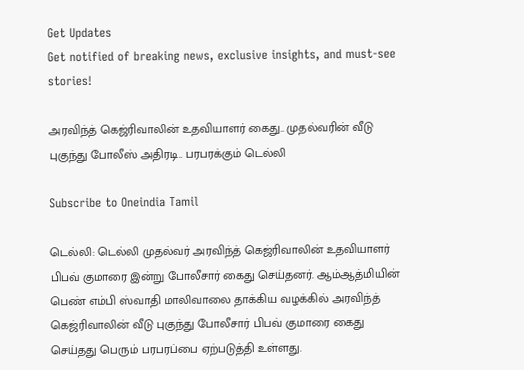Get Updates
Get notified of breaking news, exclusive insights, and must-see stories!

அரவிந்த் கெஜ்ரிவாலின் உதவியாளர் கைது.. முதல்வரின் வீடு புகுந்து போலீஸ் அதிரடி.. பரபரக்கும் டெல்லி

Subscribe to Oneindia Tamil

டெல்லி: டெல்லி முதல்வர் அரவிந்த் கெஜ்ரிவாலின் உதவியாளர் பிபவ் குமாரை இன்று போலீசார் கைது செய்தனர். ஆம்ஆத்மியின் பெண் எம்பி ஸ்வாதி மாலிவாலை தாக்கிய வழக்கில் அரவிந்த் கெஜ்ரிவாலின் வீடு புகுந்து போலீசார் பிபவ் குமாரை கைது செய்தது பெரும் பரபரப்பை ஏற்படுத்தி உள்ளது.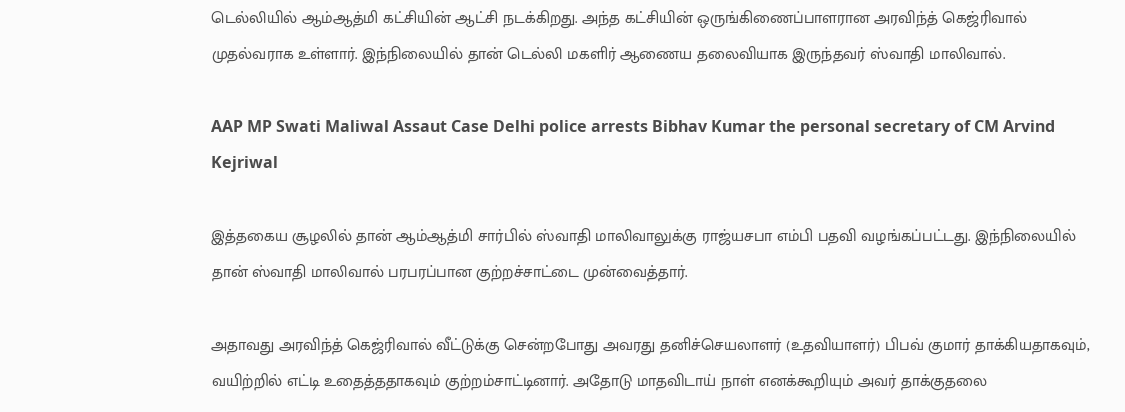டெல்லியில் ஆம்ஆத்மி கட்சியின் ஆட்சி நடக்கிறது. அந்த கட்சியின் ஒருங்கிணைப்பாளரான அரவிந்த் கெஜ்ரிவால் முதல்வராக உள்ளார். இந்நிலையில் தான் டெல்லி மகளிர் ஆணைய தலைவியாக இருந்தவர் ஸ்வாதி மாலிவால்.

AAP MP Swati Maliwal Assaut Case Delhi police arrests Bibhav Kumar the personal secretary of CM Arvind Kejriwal

இத்தகைய சூழலில் தான் ஆம்ஆத்மி சார்பில் ஸ்வாதி மாலிவாலுக்கு ராஜ்யசபா எம்பி பதவி வழங்கப்பட்டது. இந்நிலையில் தான் ஸ்வாதி மாலிவால் பரபரப்பான குற்றச்சாட்டை முன்வைத்தார்.

அதாவது அரவிந்த் கெஜ்ரிவால் வீட்டுக்கு சென்றபோது அவரது தனிச்செயலாளர் (உதவியாளர்) பிபவ் குமார் தாக்கியதாகவும், வயிற்றில் எட்டி உதைத்ததாகவும் குற்றம்சாட்டினார். அதோடு மாதவிடாய் நாள் எனக்கூறியும் அவர் தாக்குதலை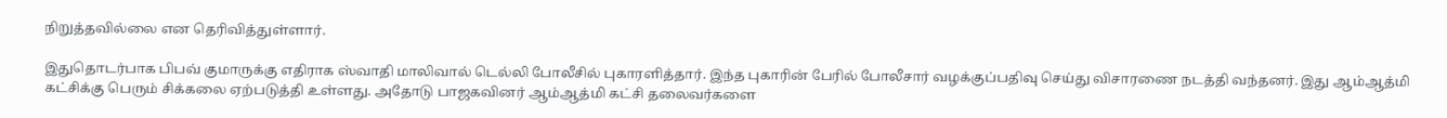நிறுத்தவில்லை என தெரிவித்துள்ளார்.

இதுதொடர்பாக பிபவ் குமாருக்கு எதிராக ஸ்வாதி மாலிவால் டெல்லி போலீசில் புகாரளித்தார். இந்த புகாரின் பேரில் போலீசார் வழக்குப்பதிவு செய்து விசாரணை நடத்தி வந்தனர். இது ஆம்ஆத்மி கட்சிக்கு பெரும் சிக்கலை ஏற்படுத்தி உள்ளது. அதோடு பாஜகவினர் ஆம்ஆத்மி கட்சி தலைவர்களை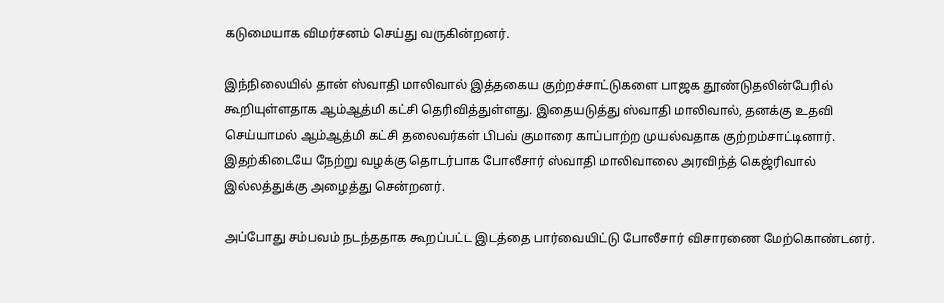கடுமையாக விமர்சனம் செய்து வருகின்றனர்.

இந்நிலையில் தான் ஸ்வாதி மாலிவால் இத்தகைய குற்றச்சாட்டுகளை பாஜக தூண்டுதலின்பேரில் கூறியுள்ளதாக ஆம்ஆத்மி கட்சி தெரிவித்துள்ளது. இதையடுத்து ஸ்வாதி மாலிவால், தனக்கு உதவி செய்யாமல் ஆம்ஆத்மி கட்சி தலைவர்கள் பிபவ் குமாரை காப்பாற்ற முயல்வதாக குற்றம்சாட்டினார். இதற்கிடையே நேற்று வழக்கு தொடர்பாக போலீசார் ஸ்வாதி மாலிவாலை அரவிந்த் கெஜ்ரிவால் இல்லத்துக்கு அழைத்து சென்றனர்.

அப்போது சம்பவம் நடந்ததாக கூறப்பட்ட இடத்தை பார்வையிட்டு போலீசார் விசாரணை மேற்கொண்டனர்.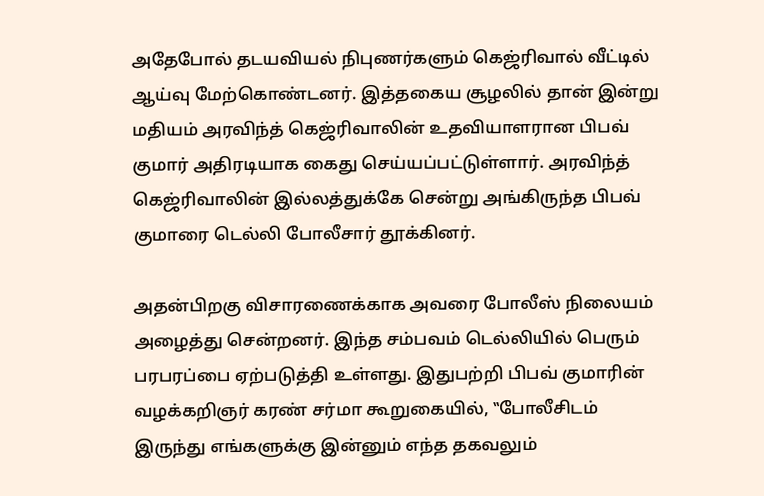அதேபோல் தடயவியல் நிபுணர்களும் கெஜ்ரிவால் வீட்டில் ஆய்வு மேற்கொண்டனர். இத்தகைய சூழலில் தான் இன்று மதியம் அரவிந்த் கெஜ்ரிவாலின் உதவியாளரான பிபவ் குமார் அதிரடியாக கைது செய்யப்பட்டுள்ளார். அரவிந்த் கெஜ்ரிவாலின் இல்லத்துக்கே சென்று அங்கிருந்த பிபவ் குமாரை டெல்லி போலீசார் தூக்கினர்.

அதன்பிறகு விசாரணைக்காக அவரை போலீஸ் நிலையம் அழைத்து சென்றனர். இந்த சம்பவம் டெல்லியில் பெரும் பரபரப்பை ஏற்படுத்தி உள்ளது. இதுபற்றி பிபவ் குமாரின் வழக்கறிஞர் கரண் சர்மா கூறுகையில், ‛‛போலீசிடம் இருந்து எங்களுக்கு இன்னும் எந்த தகவலும்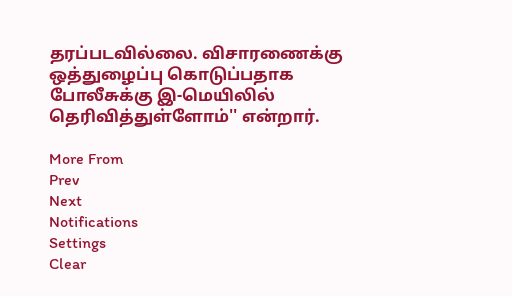தரப்படவில்லை. விசாரணைக்கு ஒத்துழைப்பு கொடுப்பதாக போலீசுக்கு இ-மெயிலில் தெரிவித்துள்ளோம்'' என்றார்.

More From
Prev
Next
Notifications
Settings
Clear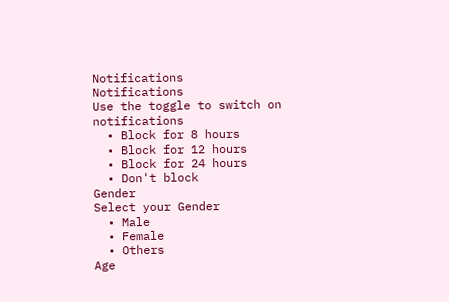Notifications
Notifications
Use the toggle to switch on notifications
  • Block for 8 hours
  • Block for 12 hours
  • Block for 24 hours
  • Don't block
Gender
Select your Gender
  • Male
  • Female
  • Others
Age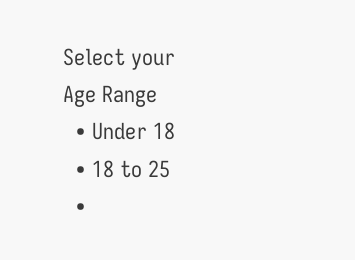Select your Age Range
  • Under 18
  • 18 to 25
  •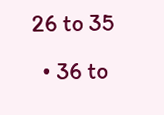26 to 35
  • 36 to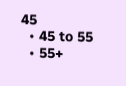45
  • 45 to 55
  • 55+